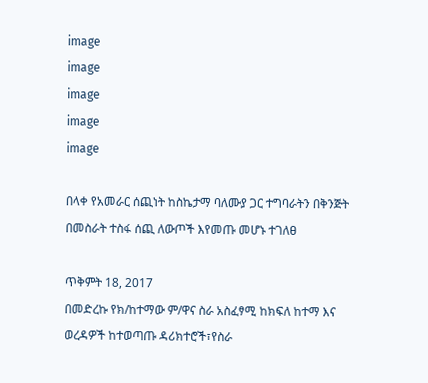image
image
image
image
image

በላቀ የአመራር ሰጪነት ከስኬታማ ባለሙያ ጋር ተግባራትን በቅንጅት በመስራት ተስፋ ሰጪ ለውጦች እየመጡ መሆኑ ተገለፀ

ጥቅምት 18, 2017
በመድረኩ የክ/ከተማው ም/ዋና ስራ አስፈፃሚ ከክፍለ ከተማ እና ወረዳዎች ከተወጣጡ ዳሪክተሮች፣የስራ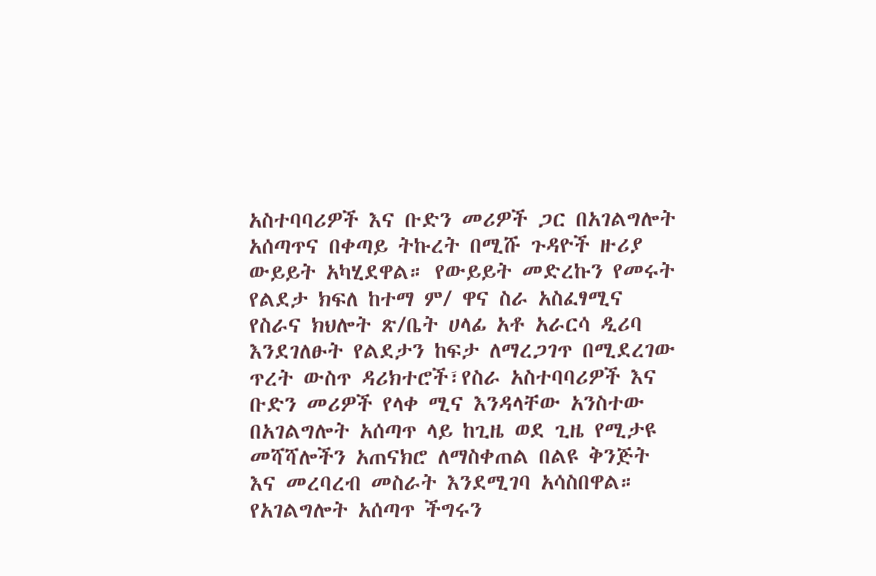አስተባባሪዎች እና ቡድን መሪዎች ጋር በአገልግሎት አሰጣጥና በቀጣይ ትኩረት በሚሹ ጉዳዮች ዙሪያ ውይይት አካሂደዋል። የውይይት መድረኩን የመሩት የልደታ ክፍለ ከተማ ም/ ዋና ስራ አስፈፃሚና የስራና ክህሎት ጽ/ቤት ሀላፊ አቶ አራርሳ ዲሪባ እንደገለፁት የልደታን ከፍታ ለማረጋገጥ በሚደረገው ጥረት ውስጥ ዳሪክተሮች፣የስራ አስተባባሪዎች እና ቡድን መሪዎች የላቀ ሚና እንዳላቸው አንስተው በአገልግሎት አሰጣጥ ላይ ከጊዜ ወደ ጊዜ የሚታዩ መሻሻሎችን አጠናክሮ ለማስቀጠል በልዩ ቅንጅት እና መረባረብ መስራት እንደሚገባ አሳስበዋል። የአገልግሎት አሰጣጥ ችግሩን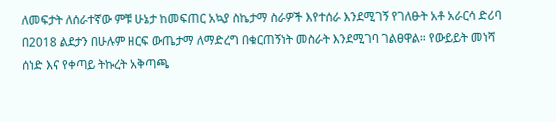ለመፍታት ለሰራተኛው ምቹ ሁኔታ ከመፍጠር አኳያ ስኬታማ ስራዎች እየተሰራ እንደሚገኝ የገለፁት አቶ አራርሳ ድሪባ በ2018 ልደታን በሁሉም ዘርፍ ውጤታማ ለማድረግ በቁርጠኝነት መስራት እንደሚገባ ገልፀዋል። የውይይት መነሻ ሰነድ እና የቀጣይ ትኩረት አቅጣጫ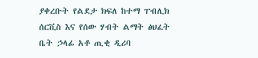ያቀረቡት የልደታ ክፍለ ከተማ ፐብሊክ ሰርቪስ እና የሰው ሃብት ልማት ፅህፈት ቤት ኃላፊ አቶ ጢቂ ዲሪባ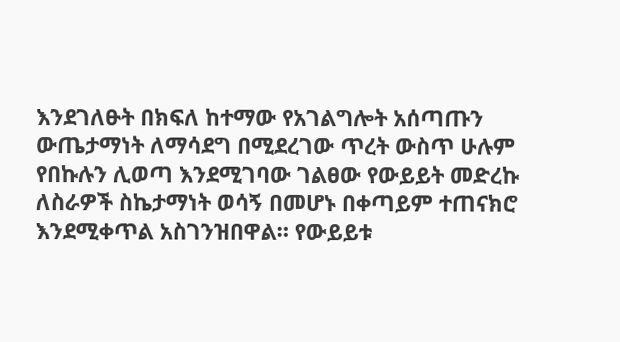እንደገለፁት በክፍለ ከተማው የአገልግሎት አሰጣጡን ውጤታማነት ለማሳደግ በሚደረገው ጥረት ውስጥ ሁሉም የበኩሉን ሊወጣ እንደሚገባው ገልፀው የውይይት መድረኩ ለስራዎች ስኬታማነት ወሳኝ በመሆኑ በቀጣይም ተጠናክሮ እንደሚቀጥል አስገንዝበዋል። የውይይቱ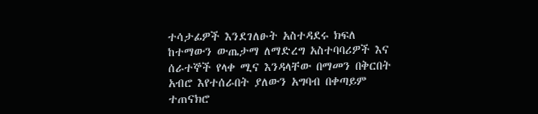ተሳታፊዎች እንደገለፁት አስተዳደሩ ክፍለ ከተማውን ውጤታማ ለማድረግ አስተባባሪዎች እና ሰራተኞች የላቀ ሚና እንዳላቸው በማመን በቅርበት አብሮ እየተሰራበት ያለውን አግባብ በቀጣይም ተጠናክሮ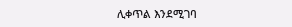ሊቀጥል እንደሚገባ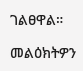ገልፀዋል።

መልዕክትዎን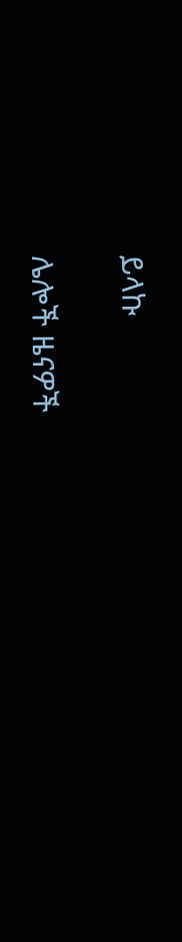ይላኩ

ሌሎች ዜናዎች